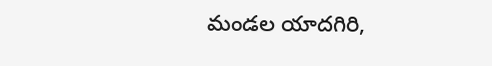మండల యాదగిరి,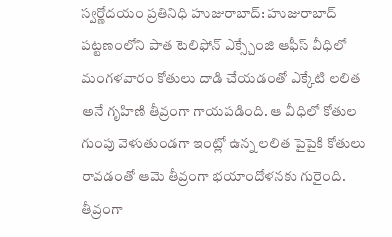స్వర్ణోదయం ప్రతినిధి హుజురాబాద్: హుజురాబాద్ పట్టణంలోని పాత టెలిఫోన్ ఎక్స్చేంజి ఆఫీస్ వీధిలో మంగళవారం కోతులు దాడి చేయడంతో ఎక్కేటి లలిత అనే గృహిణి తీవ్రంగా గాయపడింది. ఆ వీధిలో కోతుల గుంపు వెళుతుండగా ఇంట్లో ఉన్న లలిత పైపైకి కోతులు రావడంతో ఆమె తీవ్రంగా భయాందోళనకు గురైంది. తీవ్రంగా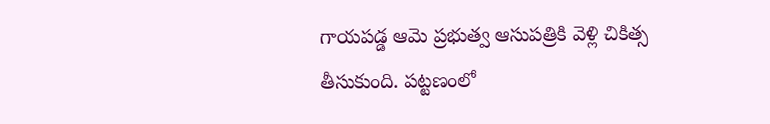గాయపడ్డ ఆమె ప్రభుత్వ ఆసుపత్రికి వెళ్లి చికిత్స తీసుకుంది. పట్టణంలో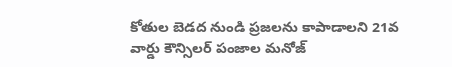కోతుల బెడద నుండి ప్రజలను కాపాడాలని 21వ వార్డు కౌన్సిలర్ పంజాల మనోజ్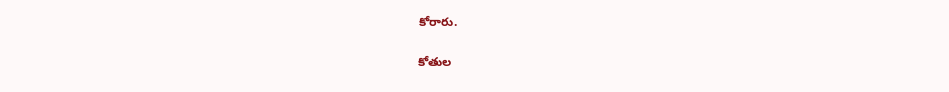కోరారు.

కోతుల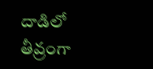దాడిలో తీవ్రంగా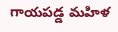గాయపడ్డ మహిళ